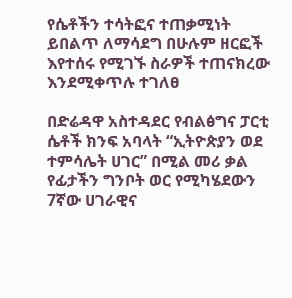የሴቶችን ተሳትፎና ተጠቃሚነት ይበልጥ ለማሳደግ በሁሉም ዘርፎች እየተሰሩ የሚገኙ ስራዎች ተጠናክረው እንደሚቀጥሉ ተገለፀ

በድሬዳዋ አስተዳደር የብልፅግና ፓርቲ ሴቶች ክንፍ አባላት “ኢትዮጵያን ወደ ተምሳሌት ሀገር” በሚል መሪ ቃል የፊታችን ግንቦት ወር የሚካሄደውን 7ኛው ሀገራዊና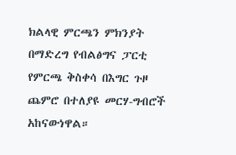ክልላዊ ምርጫን ምክንያት በማድረግ የብልፅግና ፓርቲ የምርጫ ቅስቀሳ በእግር ጉዞ ጨምሮ በተለያዩ መርሃ-ግብሮች አከናውነዋል።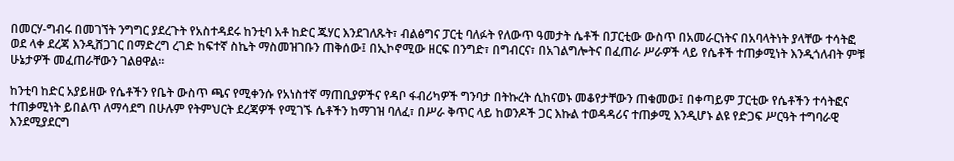በመርሃ-ግብሩ በመገኘት ንግግር ያደረጉት የአስተዳደሩ ከንቲባ አቶ ከድር ጁሃር እንደገለጹት፣ ብልፅግና ፓርቲ ባለፉት የለውጥ ዓመታት ሴቶች በፓርቲው ውስጥ በአመራርነትና በአባላትነት ያላቸው ተሳትፎ ወደ ላቀ ደረጃ እንዲሸጋገር በማድረግ ረገድ ከፍተኛ ስኬት ማስመዝገቡን ጠቅሰው፤ በኢኮኖሚው ዘርፍ በንግድ፣ በግብርና፣ በአገልግሎትና በፈጠራ ሥራዎች ላይ የሴቶች ተጠቃሚነት እንዲጎለብት ምቹ ሁኔታዎች መፈጠራቸውን ገልፀዋል።

ከንቲባ ከድር አያይዘው የሴቶችን የቤት ውስጥ ጫና የሚቀንሱ የአነስተኛ ማጠቢያዎችና የዳቦ ፋብሪካዎች ግንባታ በትኩረት ሲከናወኑ መቆየታቸውን ጠቁመው፤ በቀጣይም ፓርቲው የሴቶችን ተሳትፎና ተጠቃሚነት ይበልጥ ለማሳደግ በሁሉም የትምህርት ደረጃዎች የሚገኙ ሴቶችን ከማገዝ ባለፈ፣ በሥራ ቅጥር ላይ ከወንዶች ጋር እኩል ተወዳዳሪና ተጠቃሚ እንዲሆኑ ልዩ የድጋፍ ሥርዓት ተግባራዊ እንደሚያደርግ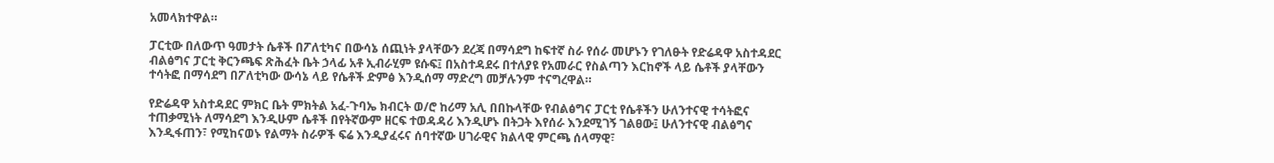አመላክተዋል።

ፓርቲው በለውጥ ዓመታት ሴቶች በፖለቲካና በውሳኔ ሰጪነት ያላቸውን ደረጃ በማሳደግ ከፍተኛ ስራ የሰራ መሆኑን የገለፁት የድሬዳዋ አስተዳደር ብልፅግና ፓርቲ ቅርንጫፍ ጽሕፈት ቤት ኃላፊ አቶ ኢብራሂም ዩሱፍ፤ በአስተዳደሩ በተለያዩ የአመራር የስልጣን እርከኖች ላይ ሴቶች ያላቸውን ተሳትፎ በማሳደግ በፖለቲካው ውሳኔ ላይ የሴቶች ድምፅ እንዲሰማ ማድረግ መቻሉንም ተናግረዋል።

የድሬዳዋ አስተዳደር ምክር ቤት ምክትል አፈ-ጉባኤ ክብርት ወ/ሮ ከሪማ አሊ በበኩላቸው የብልፅግና ፓርቲ የሴቶችን ሁለንተናዊ ተሳትፎና ተጠቃሚነት ለማሳደግ እንዲሁም ሴቶች በየትኛውም ዘርፍ ተወዳዳሪ እንዲሆኑ በትጋት እየሰራ እንደሚገኝ ገልፀው፤ ሁለንተናዊ ብልፅግና እንዲፋጠን፣ የሚከናወኑ የልማት ስራዎች ፍሬ እንዲያፈሩና ሰባተኛው ሀገራዊና ክልላዊ ምርጫ ሰላማዊ፣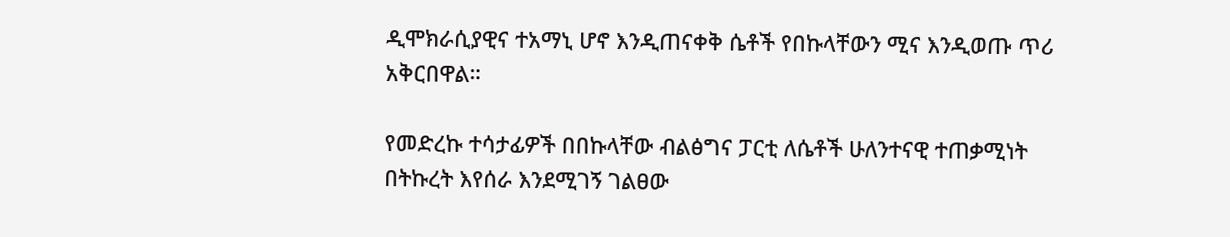ዲሞክራሲያዊና ተአማኒ ሆኖ እንዲጠናቀቅ ሴቶች የበኩላቸውን ሚና እንዲወጡ ጥሪ አቅርበዋል።

የመድረኩ ተሳታፊዎች በበኩላቸው ብልፅግና ፓርቲ ለሴቶች ሁለንተናዊ ተጠቃሚነት በትኩረት እየሰራ እንደሚገኝ ገልፀው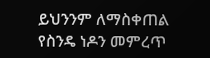ይህንንም ለማስቀጠል የስንዴ ነዶን መምረጥ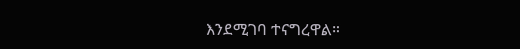እንደሚገባ ተናግረዋል።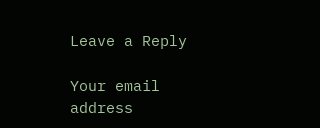Leave a Reply

Your email address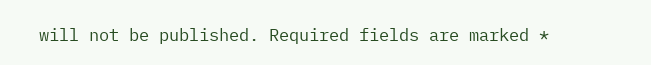will not be published. Required fields are marked *